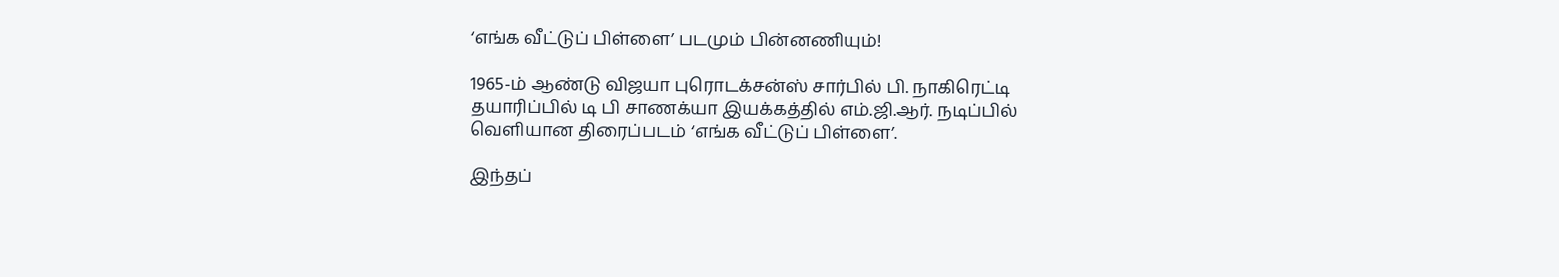‘எங்க வீட்டுப் பிள்ளை’ படமும் பின்னணியும்!

1965-ம் ஆண்டு விஜயா புரொடக்சன்ஸ் சார்பில் பி. நாகிரெட்டி தயாரிப்பில் டி பி சாணக்யா இயக்கத்தில் எம்.ஜி.ஆர். நடிப்பில் வெளியான திரைப்படம் ‘எங்க வீட்டுப் பிள்ளை’.

இந்தப்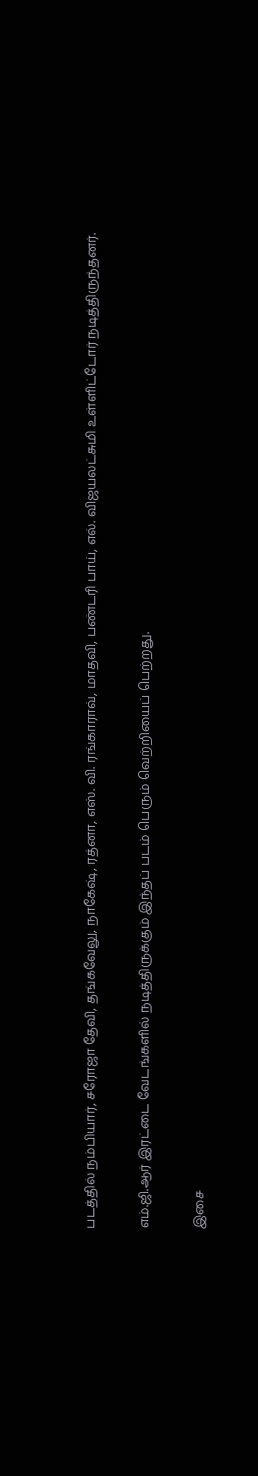படத்தில் நம்பியார், சரோஜா தேவி, தங்கவேலு, நாகேஷ், ரத்னா, எஸ். வி. ரங்காராவ், மாதவி, பண்டரி பாய், எல். விஜயலட்சுமி உள்ளிட்டோர் நடித்திருந்தனர்.

எம்.ஜி.ஆர் இரட்டை வேடங்களில் நடித்திருக்கும் இந்தப் படம் பெரும் வெற்றியைப் பெற்றது.

இசை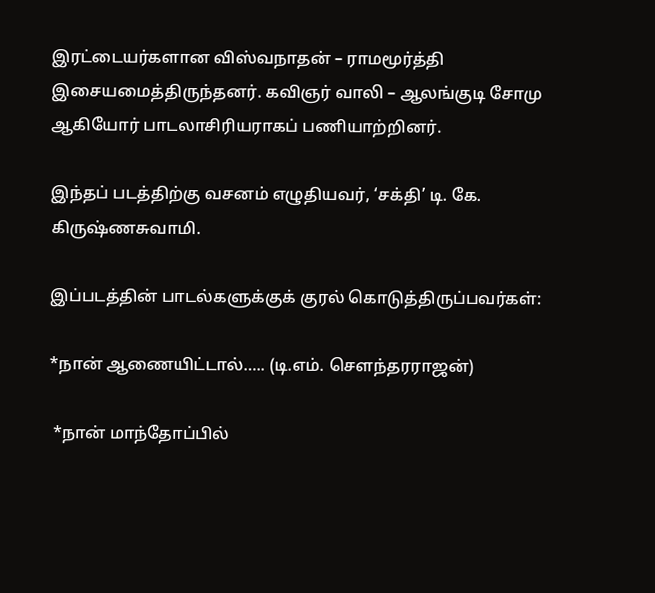இரட்டையர்களான விஸ்வநாதன் – ராமமூர்த்தி இசையமைத்திருந்தனர். கவிஞர் வாலி – ஆலங்குடி சோமு ஆகியோர் பாடலாசிரியராகப் பணியாற்றினர்.

இந்தப் படத்திற்கு வசனம் எழுதியவர், ‘சக்தி’ டி. கே. கிருஷ்ணசுவாமி.

இப்படத்தின் பாடல்களுக்குக் குரல் கொடுத்திருப்பவர்கள்:

*நான் ஆணையிட்டால்….. (டி.எம். சௌந்தரராஜன்)

 *நான் மாந்தோப்பில்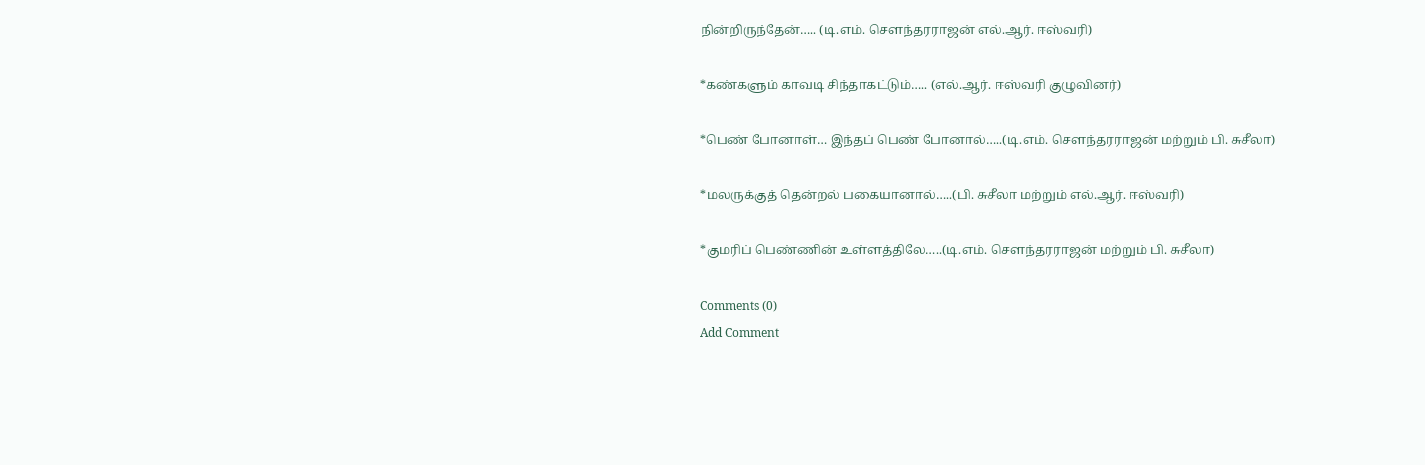நின்றிருந்தேன்….. (டி.எம். சௌந்தரராஜன் எல்.ஆர். ஈஸ்வரி)

*கண்களும் காவடி சிந்தாகட்டும்….. (எல்.ஆர். ஈஸ்வரி குழுவினர்)

*பெண் போனாள்… இந்தப் பெண் போனால்…..(டி.எம். சௌந்தரராஜன் மற்றும் பி. சுசீலா)

*மலருக்குத் தென்றல் பகையானால்…..(பி. சுசீலா மற்றும் எல்.ஆர். ஈஸ்வரி)

*குமரிப் பெண்ணின் உள்ளத்திலே…..(டி.எம். சௌந்தரராஜன் மற்றும் பி. சுசீலா)

Comments (0)
Add Comment